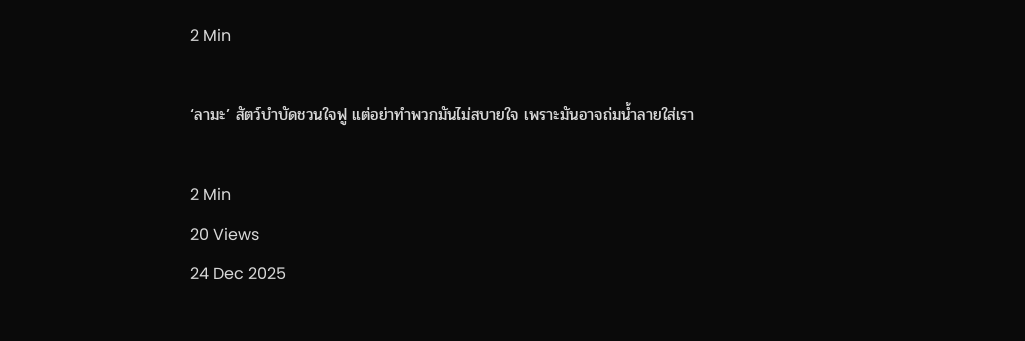2 Min

‘ลามะ’ สัตว์บำบัดชวนใจฟู แต่อย่าทำพวกมันไม่สบายใจ เพราะมันอาจถ่มน้ำลายใส่เรา

2 Min
20 Views
24 Dec 2025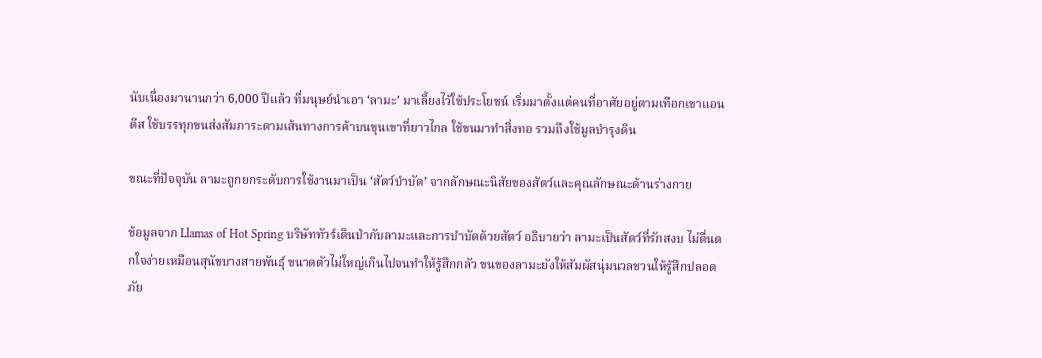นับเนื่องมานานกว่า 6,000 ปีแล้ว ที่มนุษย์นำเอา ‘ลามะ’ มาเลี้ยงไว้ใช้ประโยชน์ เริ่มมาตั้งแต่คนที่อาศัยอยู่ตามเทือกเขาแอนดีส ใช้บรรทุกขนส่งสัมภาระตามเส้นทางการค้าบนขุนเขาที่ยาวไกล ใช้ขนมาทำสิ่งทอ รวมถึงใช้มูลบำรุงดิน

ขณะที่ปัจจุบัน ลามะถูกยกระดับการใช้งานมาเป็น ‘สัตว์บำบัด’ จากลักษณะนิสัยของสัตว์และคุณลักษณะด้านร่างกาย

ข้อมูลจาก Llamas of Hot Spring บริษัททัวร์เดินป่ากับลามะและการบำบัดด้วยสัตว์ อธิบายว่า ลามะเป็นสัตว์ที่รักสงบ ไม่ตื่นตกใจง่ายเหมือนสุนัขบางสายพันธุ์ ขนาดตัวไม่ใหญ่เกินไปจนทำให้รู้สึกกลัว ขนของลามะยังให้สัมผัสนุ่มนวลชวนให้รู้สึกปลอดภัย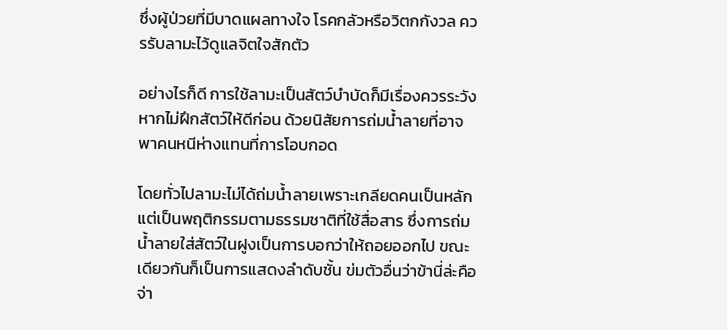ซึ่งผู้ป่วยที่มีบาดแผลทางใจ โรคกลัวหรือวิตกกังวล ควรรับลามะไว้ดูแลจิตใจสักตัว

อย่างไรก็ดี การใช้ลามะเป็นสัตว์บำบัดก็มีเรื่องควรระวังหากไม่ฝึกสัตว์ให้ดีก่อน ด้วยนิสัยการถ่มน้ำลายที่อาจพาคนหนีห่างแทนที่การโอบกอด

โดยทั่วไปลามะไม่ได้ถ่มน้ำลายเพราะเกลียดคนเป็นหลัก แต่เป็นพฤติกรรมตามธรรมชาติที่ใช้สื่อสาร ซึ่งการถ่มน้ำลายใส่สัตว์ในฝูงเป็นการบอกว่าให้ถอยออกไป ขณะเดียวกันก็เป็นการแสดงลำดับชั้น ข่มตัวอื่นว่าข้านี่ล่ะคือจ่า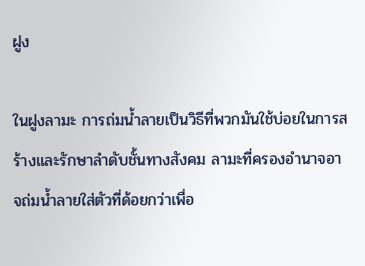ฝูง

ในฝูงลามะ การถ่มน้ำลายเป็นวิธีที่พวกมันใช้บ่อยในการสร้างและรักษาลำดับชั้นทางสังคม ลามะที่ครองอำนาจอาจถ่มน้ำลายใส่ตัวที่ด้อยกว่าเพื่อ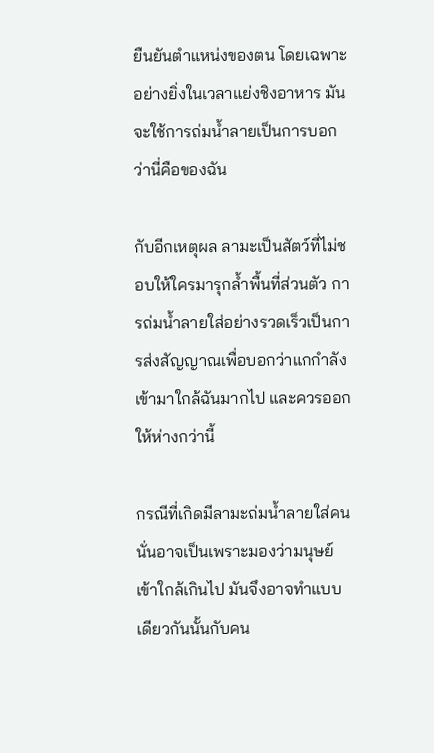ยืนยันตำแหน่งของตน โดยเฉพาะอย่างยิ่งในเวลาแย่งชิงอาหาร มันจะใช้การถ่มน้ำลายเป็นการบอกว่านี่คือของฉัน

กับอีกเหตุผล ลามะเป็นสัตว์ที่ไม่ชอบให้ใครมารุกล้ำพื้นที่ส่วนตัว การถ่มน้ำลายใส่อย่างรวดเร็วเป็นการส่งสัญญาณเพื่อบอกว่าแกกำลังเข้ามาใกล้ฉันมากไป และควรออกให้ห่างกว่านี้

กรณีที่เกิดมีลามะถ่มน้ำลายใส่คน นั่นอาจเป็นเพราะมองว่ามนุษย์เข้าใกล้เกินไป มันจึงอาจทำแบบเดียวกันนั้นกับคน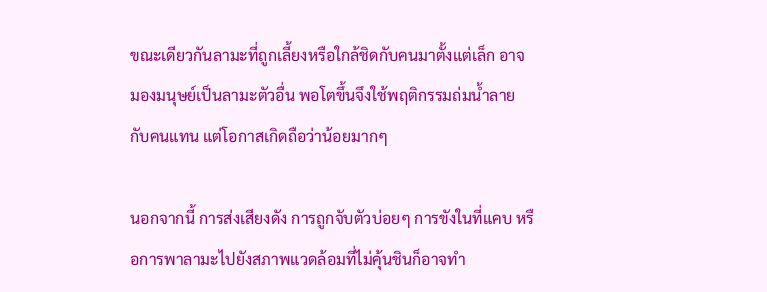ขณะเดียวกันลามะที่ถูกเลี้ยงหรือใกล้ชิดกับคนมาตั้งแต่เล็ก อาจมองมนุษย์เป็นลามะตัวอื่น พอโตขึ้นจึงใช้พฤติกรรมถ่มน้ำลายกับคนแทน แต่โอกาสเกิดถือว่าน้อยมากๆ

นอกจากนี้ การส่งเสียงดัง การถูกจับตัวบ่อยๆ การขังในที่แคบ หรือการพาลามะไปยังสภาพแวดล้อมที่ไม่คุ้นชินก็อาจทำ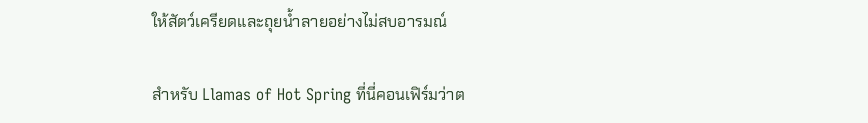ให้สัตว์เครียดและถุยน้ำลายอย่างไม่สบอารมณ์

สำหรับ Llamas of Hot Spring ที่นี่คอนเฟิร์มว่าต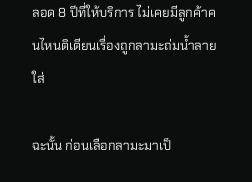ลอด 8 ปีที่ให้บริการ ไม่เคยมีลูกค้าคนไหนติเตียนเรื่องถูกลามะถ่มน้ำลายใส่

ฉะนั้น ก่อนเลือกลามะมาเป็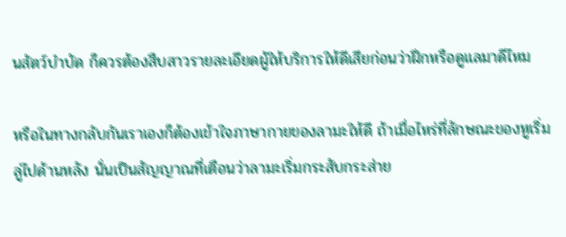นสัตว์บำบัด ก็ควรต้องสืบสาวรายละเอียดผู้ให้บริการให้ดีเสียก่อนว่าฝึกหรือดูแลมาดีไหม

หรือในทางกลับกันเราเองก็ต้องเข้าใจภาษากายของลามะให้ดี ถ้าเมื่อไหร่ที่ลักษณะของหูเริ่มลู่ไปด้านหลัง นั่นเป็นสัญญาณที่เตือนว่าลามะเริ่มกระสับกระส่าย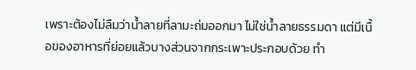เพราะต้องไม่ลืมว่าน้ำลายที่ลามะถ่มออกมา ไม่ใช่น้ำลายธรรมดา แต่มีเนื้อของอาหารที่ย่อยแล้วบางส่วนจากกระเพาะประกอบด้วย ทำ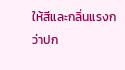ให้สีและกลิ่นแรงกว่าปก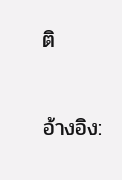ติ

อ้างอิง: